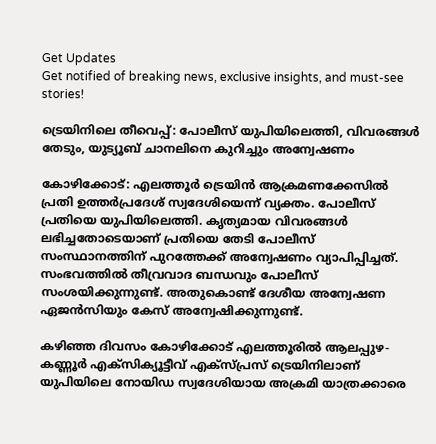Get Updates
Get notified of breaking news, exclusive insights, and must-see stories!

ട്രെയിനിലെ തീവെപ്പ്: പോലീസ് യുപിയിലെത്തി, വിവരങ്ങള്‍ തേടും, യുട്യൂബ് ചാനലിനെ കുറിച്ചും അന്വേഷണം

കോഴിക്കോട്: എലത്തൂര്‍ ട്രെയിന്‍ ആക്രമണക്കേസില്‍ പ്രതി ഉത്തര്‍പ്രദേശ് സ്വദേശിയെന്ന് വ്യക്തം. പോലീസ് പ്രതിയെ യുപിയിലെത്തി. കൃത്യമായ വിവരങ്ങള്‍ ലഭിച്ചതോടെയാണ് പ്രതിയെ തേടി പോലീസ് സംസ്ഥാനത്തിന് പുറത്തേക്ക് അന്വേഷണം വ്യാപിപ്പിച്ചത്. സംഭവത്തില്‍ തീവ്രവാദ ബന്ധവും പോലീസ് സംശയിക്കുന്നുണ്ട്. അതുകൊണ്ട് ദേശീയ അന്വേഷണ ഏജന്‍സിയും കേസ് അന്വേഷിക്കുന്നുണ്ട്.

കഴിഞ്ഞ ദിവസം കോഴിക്കോട് എലത്തൂരില്‍ ആലപ്പുഴ-കണ്ണൂര്‍ എക്‌സിക്യൂട്ടീവ് എക്‌സ്പ്രസ് ട്രെയിനിലാണ് യുപിയിലെ നോയിഡ സ്വദേശിയായ അക്രമി യാത്രക്കാരെ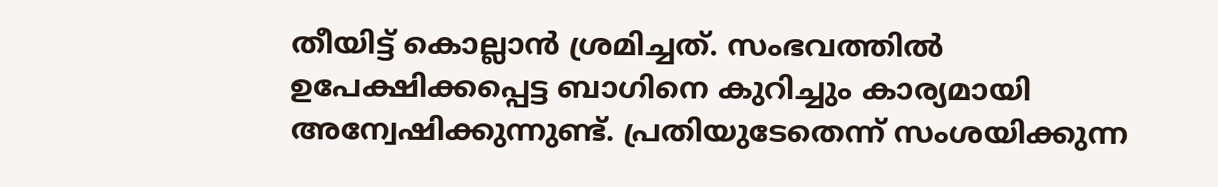തീയിട്ട് കൊല്ലാന്‍ ശ്രമിച്ചത്. സംഭവത്തില്‍ ഉപേക്ഷിക്കപ്പെട്ട ബാഗിനെ കുറിച്ചും കാര്യമായി അന്വേഷിക്കുന്നുണ്ട്. പ്രതിയുടേതെന്ന് സംശയിക്കുന്ന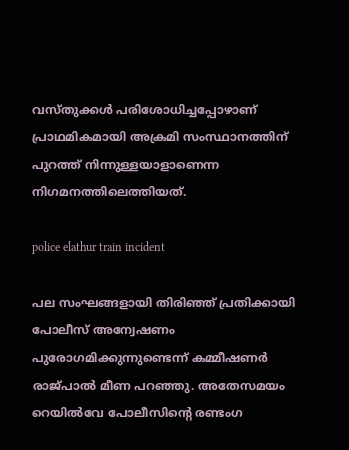വസ്തുക്കള്‍ പരിശോധിച്ചപ്പോഴാണ് പ്രാഥമികമായി അക്രമി സംസ്ഥാനത്തിന് പുറത്ത് നിന്നുള്ളയാളാണെന്ന നിഗമനത്തിലെത്തിയത്.

police elathur train incident

പല സംഘങ്ങളായി തിരിഞ്ഞ് പ്രതിക്കായി പോലീസ് അന്വേഷണം പുരോഗമിക്കുന്നുണ്ടെന്ന് കമ്മീഷണര്‍ രാജ്പാല്‍ മീണ പറഞ്ഞു. അതേസമയം റെയില്‍വേ പോലീസിന്റെ രണ്ടംഗ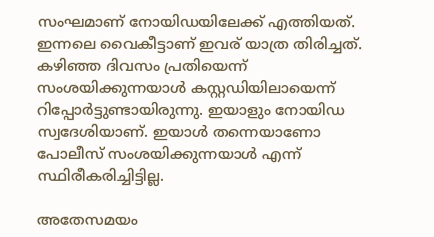സംഘമാണ് നോയിഡയിലേക്ക് എത്തിയത്. ഇന്നലെ വൈകീട്ടാണ് ഇവര് യാത്ര തിരിച്ചത്. കഴിഞ്ഞ ദിവസം പ്രതിയെന്ന് സംശയിക്കുന്നയാള്‍ കസ്റ്റഡിയിലായെന്ന് റിപ്പോര്‍ട്ടുണ്ടായിരുന്നു. ഇയാളും നോയിഡ സ്വദേശിയാണ്. ഇയാള്‍ തന്നെയാണോ പോലീസ് സംശയിക്കുന്നയാള്‍ എന്ന് സ്ഥിരീകരിച്ചിട്ടില്ല.

അതേസമയം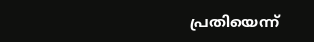പ്രതിയെന്ന്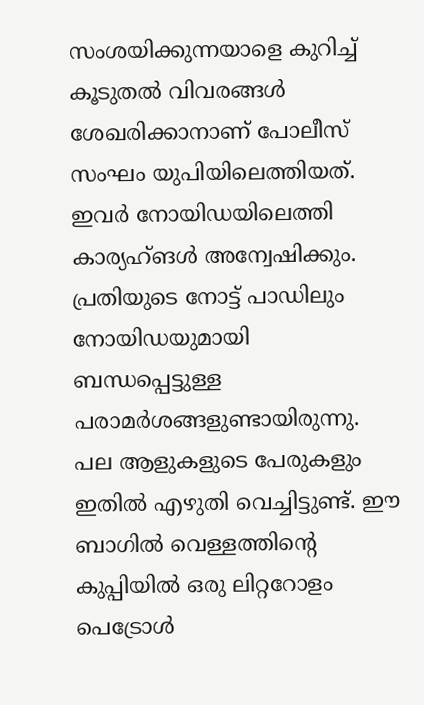സംശയിക്കുന്നയാളെ കുറിച്ച് കൂടുതല്‍ വിവരങ്ങള്‍ ശേഖരിക്കാനാണ് പോലീസ് സംഘം യുപിയിലെത്തിയത്. ഇവര്‍ നോയിഡയിലെത്തി കാര്യഹ്ങള്‍ അന്വേഷിക്കും. പ്രതിയുടെ നോട്ട് പാഡിലും നോയിഡയുമായി ബന്ധപ്പെട്ടുള്ള പരാമര്‍ശങ്ങളുണ്ടായിരുന്നു. പല ആളുകളുടെ പേരുകളും ഇതില്‍ എഴുതി വെച്ചിട്ടുണ്ട്. ഈ ബാഗില്‍ വെള്ളത്തിന്റെ കുപ്പിയില്‍ ഒരു ലിറ്ററോളം പെട്രോള്‍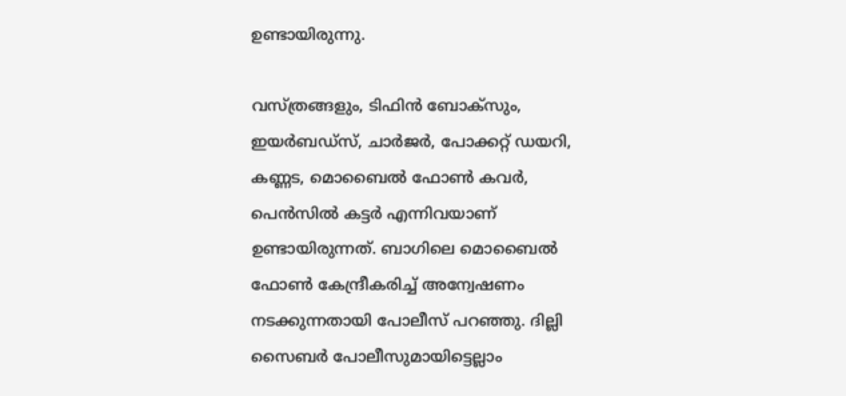ഉണ്ടായിരുന്നു.

വസ്ത്രങ്ങളും, ടിഫിന്‍ ബോക്‌സും, ഇയര്‍ബഡ്‌സ്, ചാര്‍ജര്‍, പോക്കറ്റ് ഡയറി, കണ്ണട, മൊബൈല്‍ ഫോണ്‍ കവര്‍, പെന്‍സില്‍ കട്ടര്‍ എന്നിവയാണ് ഉണ്ടായിരുന്നത്. ബാഗിലെ മൊബൈല്‍ ഫോണ്‍ കേന്ദ്രീകരിച്ച് അന്വേഷണം നടക്കുന്നതായി പോലീസ് പറഞ്ഞു. ദില്ലി സൈബര്‍ പോലീസുമായിട്ടെല്ലാം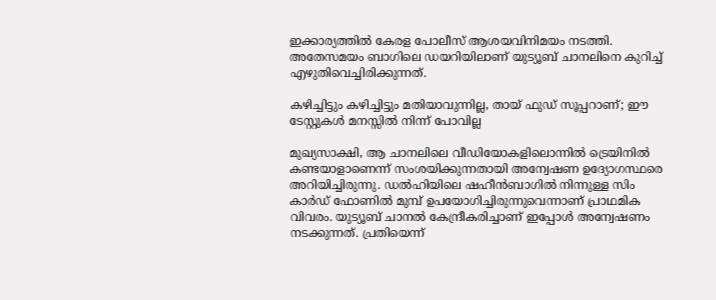ഇക്കാര്യത്തില്‍ കേരള പോലീസ് ആശയവിനിമയം നടത്തി. അതേസമയം ബാഗിലെ ഡയറിയിലാണ് യുട്യൂബ് ചാനലിനെ കുറിച്ച് എഴുതിവെച്ചിരിക്കുന്നത്.

കഴിച്ചിട്ടും കഴിച്ചിട്ടും മതിയാവുന്നില്ല, തായ് ഫുഡ് സൂപ്പറാണ്; ഈ ടേസ്റ്റുകള്‍ മനസ്സില്‍ നിന്ന് പോവില്ല

മുഖ്യസാക്ഷി, ആ ചാനലിലെ വീഡിയോകളിലൊന്നില്‍ ട്രെയിനില്‍ കണ്ടയാളാണെന്ന് സംശയിക്കുന്നതായി അന്വേഷണ ഉദ്യോഗസ്ഥരെ അറിയിച്ചിരുന്നു. ഡല്‍ഹിയിലെ ഷഹീന്‍ബാഗില്‍ നിന്നുള്ള സിം കാര്‍ഡ് ഫോണില്‍ മുമ്പ് ഉപയോഗിച്ചിരുന്നുവെന്നാണ് പ്രാഥമിക വിവരം. യുട്യൂബ് ചാനല്‍ കേന്ദ്രീകരിച്ചാണ് ഇപ്പോള്‍ അന്വേഷണം നടക്കുന്നത്. പ്രതിയെന്ന്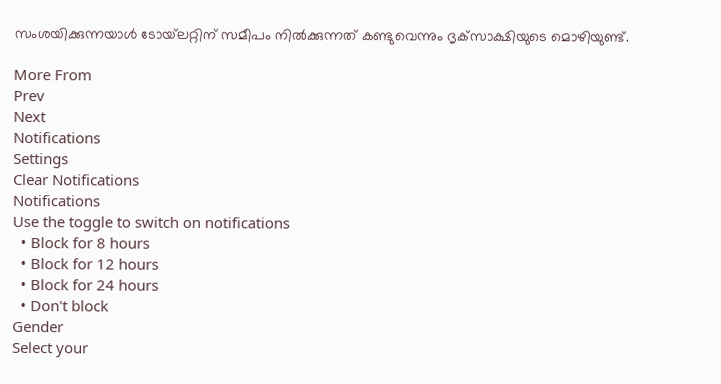സംശയിക്കുന്നയാള്‍ ടോയ്‌ലറ്റിന് സമീപം നില്‍ക്കുന്നത് കണ്ടുവെന്നും ദൃക്‌സാക്ഷിയുടെ മൊഴിയുണ്ട്.

More From
Prev
Next
Notifications
Settings
Clear Notifications
Notifications
Use the toggle to switch on notifications
  • Block for 8 hours
  • Block for 12 hours
  • Block for 24 hours
  • Don't block
Gender
Select your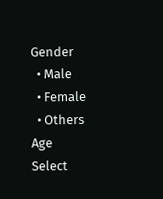Gender
  • Male
  • Female
  • Others
Age
Select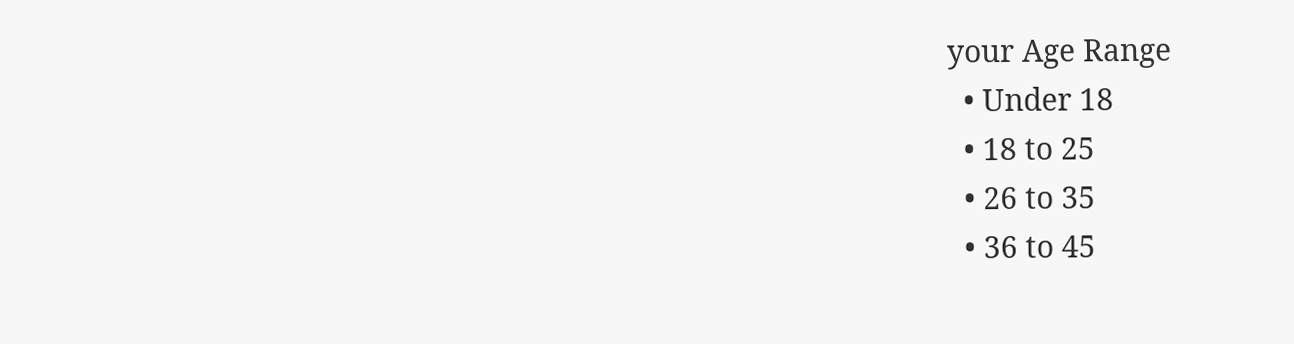your Age Range
  • Under 18
  • 18 to 25
  • 26 to 35
  • 36 to 45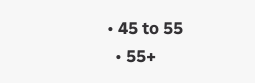• 45 to 55
  • 55+